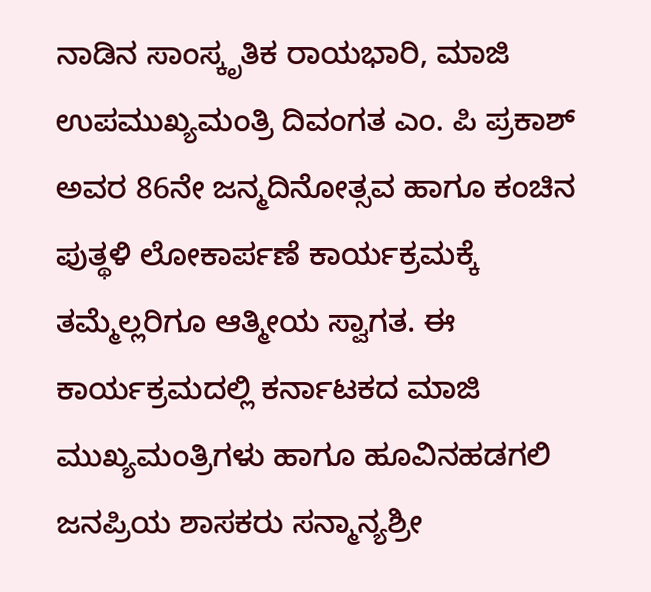ನಾಡಿನ ಸಾಂಸ್ಕೃತಿಕ ರಾಯಭಾರಿ, ಮಾಜಿ ಉಪಮುಖ್ಯಮಂತ್ರಿ ದಿವಂಗತ ಎಂ. ಪಿ ಪ್ರಕಾಶ್ ಅವರ 86ನೇ ಜನ್ಮದಿನೋತ್ಸವ ಹಾಗೂ ಕಂಚಿನ ಪುತ್ಥಳಿ ಲೋಕಾರ್ಪಣೆ ಕಾರ್ಯಕ್ರಮಕ್ಕೆ ತಮ್ಮೆಲ್ಲರಿಗೂ ಆತ್ಮೀಯ ಸ್ವಾಗತ. ಈ ಕಾರ್ಯಕ್ರಮದಲ್ಲಿ ಕರ್ನಾಟಕದ ಮಾಜಿ ಮುಖ್ಯಮಂತ್ರಿಗಳು ಹಾಗೂ ಹೂವಿನಹಡಗಲಿ ಜನಪ್ರಿಯ ಶಾಸಕರು ಸನ್ಮಾನ್ಯಶ್ರೀ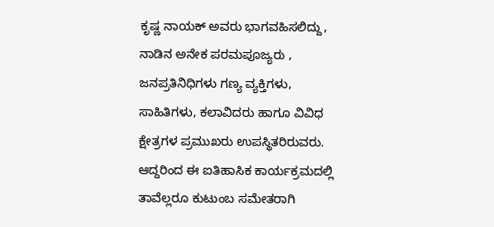ಕೃಷ್ಣ ನಾಯಕ್ ಅವರು ಭಾಗವಹಿಸಲಿದ್ದು, ನಾಡಿನ ಅನೇಕ ಪರಮಪೂಜ್ಯರು , ಜನಪ್ರತಿನಿಧಿಗಳು ಗಣ್ಯ ವ್ಯಕ್ತಿಗಳು, ಸಾಹಿತಿಗಳು, ಕಲಾವಿದರು ಹಾಗೂ ವಿವಿಧ ಕ್ಷೇತ್ರಗಳ ಪ್ರಮುಖರು ಉಪಸ್ಥಿತರಿರುವರು. ಆದ್ದರಿಂದ ಈ ಐತಿಹಾಸಿಕ ಕಾರ್ಯಕ್ರಮದಲ್ಲಿ ತಾವೆಲ್ಲರೂ ಕುಟುಂಬ ಸಮೇತರಾಗಿ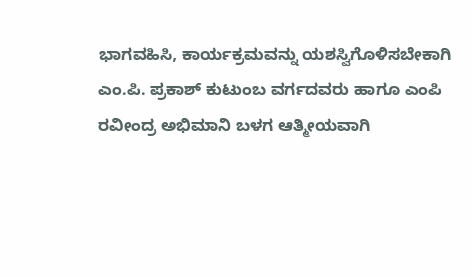ಭಾಗವಹಿಸಿ, ಕಾರ್ಯಕ್ರಮವನ್ನು ಯಶಸ್ವಿಗೊಳಿಸಬೇಕಾಗಿ ಎಂ.ಪಿ. ಪ್ರಕಾಶ್ ಕುಟುಂಬ ವರ್ಗದವರು ಹಾಗೂ ಎಂಪಿ ರವೀಂದ್ರ ಅಭಿಮಾನಿ ಬಳಗ ಆತ್ಮೀಯವಾಗಿ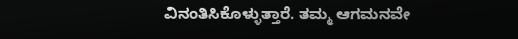ವಿನಂತಿಸಿಕೊಳ್ಳುತ್ತಾರೆ. ತಮ್ಮ ಆಗಮನವೇ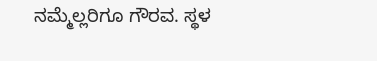ನಮ್ಮೆಲ್ಲರಿಗೂ ಗೌರವ. ಸ್ಥಳ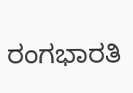ರಂಗಭಾರತಿ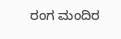ರಂಗ ಮಂದಿರ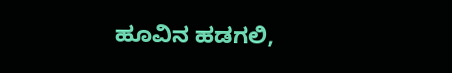ಹೂವಿನ ಹಡಗಲಿ,